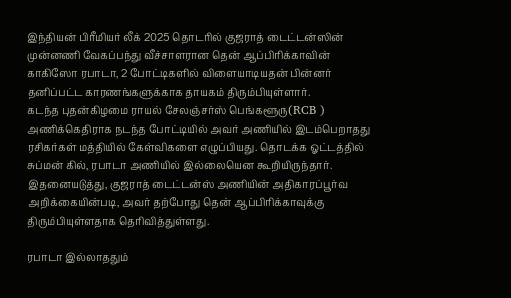இந்தியன் பிரீமியர் லீக் 2025 தொடரில் குஜராத் டைட்டன்ஸின் முன்னணி வேகப்பந்து வீச்சாளரான தென் ஆப்பிரிக்காவின் காகிஸோ ரபாடா, 2 போட்டிகளில் விளையாடியதன் பின்னர் தனிப்பட்ட காரணங்களுக்காக தாயகம் திரும்பியுள்ளார்.
கடந்த புதன்கிழமை ராயல் சேலஞ்சர்ஸ் பெங்களூரு(RCB ) அணிக்கெதிராக நடந்த போட்டியில் அவர் அணியில் இடம்பெறாதது ரசிகர்கள் மத்தியில் கேள்விகளை எழுப்பியது. தொடக்க ஓட்டத்தில் சுப்மன் கில், ரபாடா அணியில் இல்லையென கூறியிருந்தார். இதனையடுத்து, குஜராத் டைட்டன்ஸ் அணியின் அதிகாரப்பூர்வ அறிக்கையின்படி, அவர் தற்போது தென் ஆப்பிரிக்காவுக்கு திரும்பியுள்ளதாக தெரிவித்துள்ளது.

ரபாடா இல்லாததும்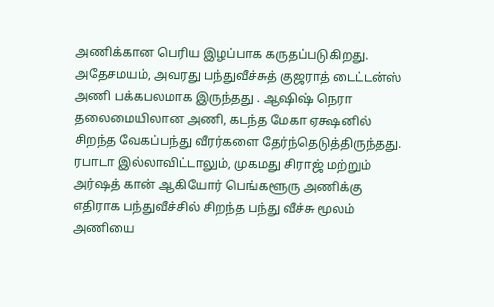அணிக்கான பெரிய இழப்பாக கருதப்படுகிறது. அதேசமயம், அவரது பந்துவீச்சுத் குஜராத் டைட்டன்ஸ் அணி பக்கபலமாக இருந்தது . ஆஷிஷ் நெரா தலைமையிலான அணி, கடந்த மேகா ஏக்ஷனில் சிறந்த வேகப்பந்து வீரர்களை தேர்ந்தெடுத்திருந்தது. ரபாடா இல்லாவிட்டாலும், முகமது சிராஜ் மற்றும் அர்ஷத் கான் ஆகியோர் பெங்களூரு அணிக்கு எதிராக பந்துவீச்சில் சிறந்த பந்து வீச்சு மூலம் அணியை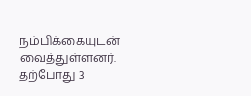நம்பிக்கையுடன் வைத்துள்ளனர். தற்போது 3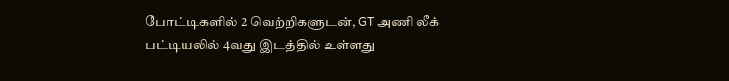போட்டிகளில் 2 வெற்றிகளுடன், GT அணி லீக் பட்டியலில் 4வது இடத்தில் உள்ளது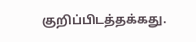குறிப்பிடத்தக்கது.